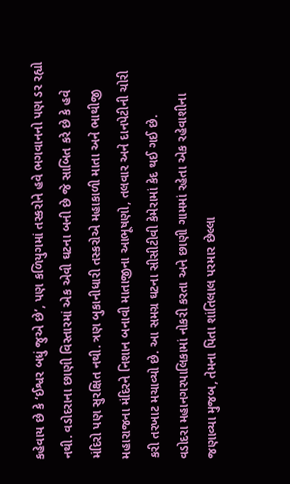કહેવાય છે કે ‘ઈશ્વર બધું જુએ છે’, પણ કળિયુગમાં તસ્કરોને હવે ભગવાનનો પણ ડર રહ્યો નથી. વડોદરાના છાણી વિસ્તારમાં એક એવી ઘટના બની છે જે સાબિત કરે છે કે હવે મંદિરો પણ સુરક્ષિત નથી. ત્રણ બુકાનીધારી તસ્કરોએ મહાકાળી માતા અને ભાથીજી મહારાજના મંદિરને નિશાન બનાવી માતાજીના આભૂષણો, તલવાર અને દાનપેટીની ચોરી કરી તરખાટ મચાવ્યો છે. આ સમગ્ર ઘટના સીસીટીવી કેમેરામાં કેદ થઈ ગઈ છે.
વડોદરા મહાનગરપાલિકામાં નોકરી કરતા અને છાણી ગામમાં રહેતા એક રહેવાશીના જણાવ્યા મુજબ, તેમના પિતા શાંતિલાલ પરમાર છેલ્લા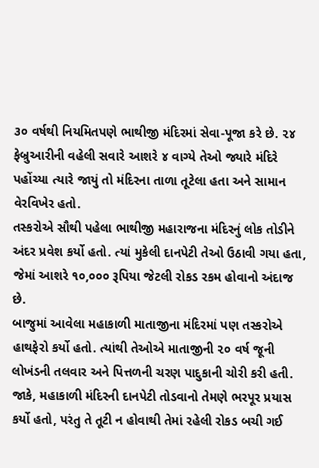૩૦ વર્ષથી નિયમિતપણે ભાથીજી મંદિરમાં સેવા-પૂજા કરે છે. ૨૪ ફેબ્રુઆરીની વહેલી સવારે આશરે ૪ વાગ્યે તેઓ જ્યારે મંદિરે પહોંચ્યા ત્યારે જાયું તો મંદિરના તાળા તૂટેલા હતા અને સામાન વેરવિખેર હતો.
તસ્કરોએ સૌથી પહેલા ભાથીજી મહારાજના મંદિરનું લોક તોડીને અંદર પ્રવેશ કર્યો હતો. ત્યાં મુકેલી દાનપેટી તેઓ ઉઠાવી ગયા હતા, જેમાં આશરે ૧૦,૦૦૦ રૂપિયા જેટલી રોકડ રકમ હોવાનો અંદાજ છે.
બાજુમાં આવેલા મહાકાળી માતાજીના મંદિરમાં પણ તસ્કરોએ હાથફેરો કર્યો હતો. ત્યાંથી તેઓએ માતાજીની ૨૦ વર્ષ જૂની લોખંડની તલવાર અને પિત્તળની ચરણ પાદુકાની ચોરી કરી હતી. જાકે, મહાકાળી મંદિરની દાનપેટી તોડવાનો તેમણે ભરપૂર પ્રયાસ કર્યો હતો, પરંતુ તે તૂટી ન હોવાથી તેમાં રહેલી રોકડ બચી ગઈ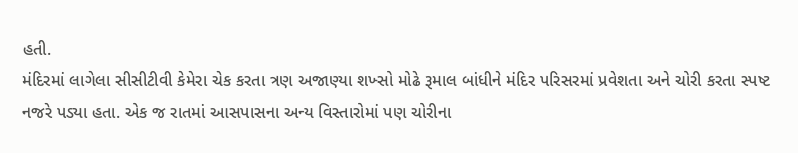હતી.
મંદિરમાં લાગેલા સીસીટીવી કેમેરા ચેક કરતા ત્રણ અજાણ્યા શખ્સો મોઢે રૂમાલ બાંધીને મંદિર પરિસરમાં પ્રવેશતા અને ચોરી કરતા સ્પષ્ટ નજરે પડ્યા હતા. એક જ રાતમાં આસપાસના અન્ય વિસ્તારોમાં પણ ચોરીના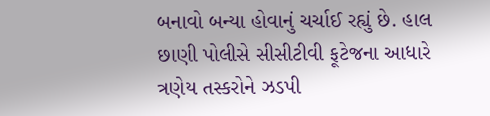બનાવો બન્યા હોવાનું ચર્ચાઈ રહ્યું છે. હાલ છાણી પોલીસે સીસીટીવી ફૂટેજના આધારે ત્રણેય તસ્કરોને ઝડપી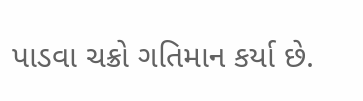પાડવા ચક્રો ગતિમાન કર્યા છે.